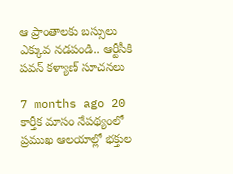ఆ ప్రాంతాలకు బస్సులు ఎక్కువ నడపండి.. ఆర్టీసీకి పవన్ కళ్యాణ్ సూచనలు

7 months ago 20
కార్తీక మాసం నేపథ్యంలో ప్రముఖ ఆలయాల్లో భక్తుల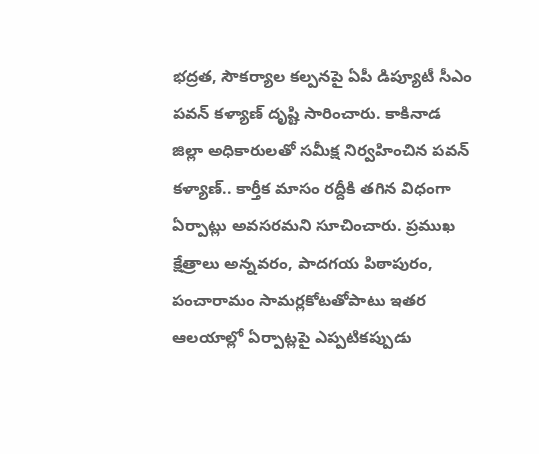భద్రత, సౌకర్యాల కల్పనపై ఏపీ డిప్యూటీ సీఎం పవన్ కళ్యాణ్ దృష్టి సారించారు. కాకినాడ జిల్లా అధికారులతో సమీక్ష నిర్వహించిన పవన్ కళ్యాణ్.. కార్తీక మాసం రద్దీకి తగిన విధంగా ఏర్పాట్లు అవసరమని సూచించారు. ప్రముఖ క్షేత్రాలు అన్నవరం, పాదగయ పిఠాపురం, పంచారామం సామర్లకోటతోపాటు ఇతర ఆలయాల్లో ఏర్పాట్లపై ఎప్పటికప్పుడు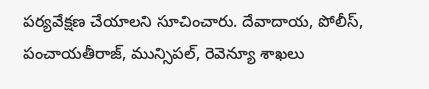పర్యవేక్షణ చేయాలని సూచించారు. దేవాదాయ, పోలీస్, పంచాయతీరాజ్, మున్సిపల్, రెవెన్యూ శాఖలు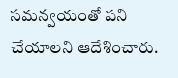సమన్వయంతో పని చేయాలని ఆదేశించారు.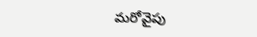మరోవైపు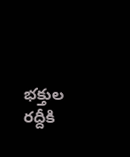భక్తుల రద్దీకి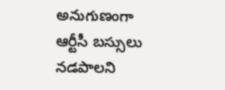అనుగుణంగా ఆర్టీసీ బస్సులు నడపాలని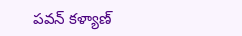పవన్ కళ్యాణ్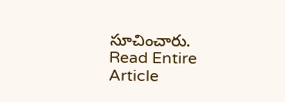సూచించారు.
Read Entire Article